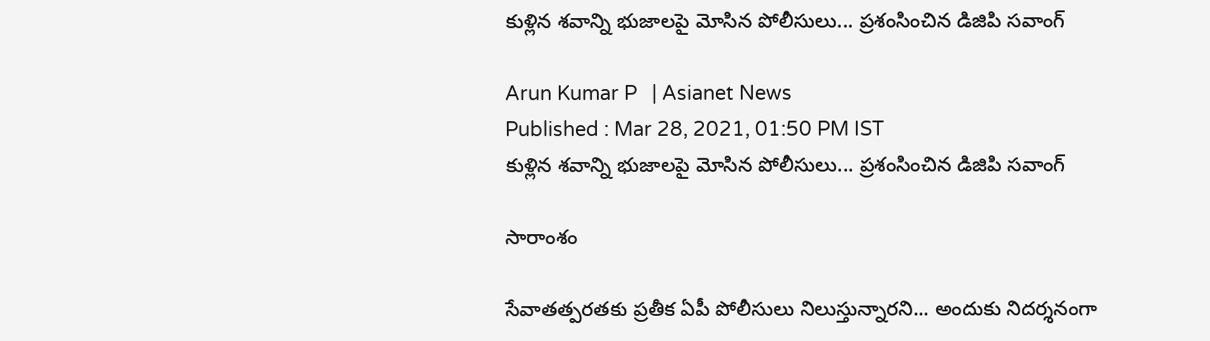కుళ్లిన శవాన్ని భుజాలపై మోసిన పోలీసులు... ప్రశంసించిన డిజిపి సవాంగ్

Arun Kumar P   | Asianet News
Published : Mar 28, 2021, 01:50 PM IST
కుళ్లిన శవాన్ని భుజాలపై మోసిన పోలీసులు... ప్రశంసించిన డిజిపి సవాంగ్

సారాంశం

సేవాతత్పరతకు ప్రతీక ఏపీ పోలీసులు నిలుస్తున్నారని... అందుకు నిదర్శనంగా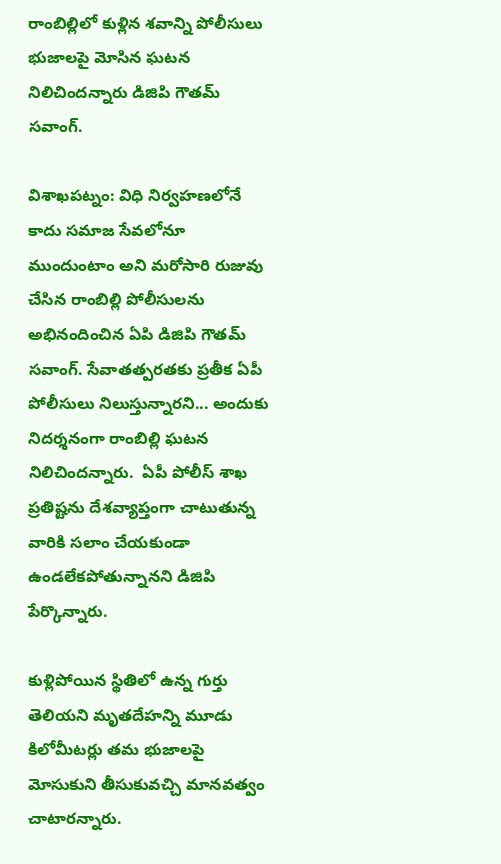రాంబిల్లిలో కుళ్లిన శవాన్ని పోలీసులు భుజాలపై మోసిన ఘటన నిలిచిందన్నారు డిజిపి గౌతమ్ సవాంగ్.

విశాఖపట్నం: విధి నిర్వహణలోనే కాదు సమాజ సేవలోనూ ముందుంటాం అని మరోసారి రుజువు చేసిన రాంబిల్లి పోలీసులను అభినందించిన ఏపి డిజిపి గౌతమ్ సవాంగ్. సేవాతత్పరతకు ప్రతీక ఏపీ పోలీసులు నిలుస్తున్నారని... అందుకు నిదర్శనంగా రాంబిల్లి ఘటన నిలిచిందన్నారు.  ఏపీ పోలీస్ శాఖ ప్రతిష్టను దేశవ్యాప్తంగా చాటుతున్న వారికి సలాం చేయకుండా ఉండలేకపోతున్నానని డిజిపి పేర్కొన్నారు.

కుళ్లిపోయిన స్థితిలో ఉన్న గుర్తు తెలియని మృతదేహన్ని మూడు కిలోమీటర్లు తమ భుజాలపై మోసుకుని తీసుకువచ్చి మానవత్వం చాటారన్నారు.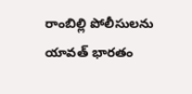రాంబిల్లి పోలీసులను యావత్ భారతం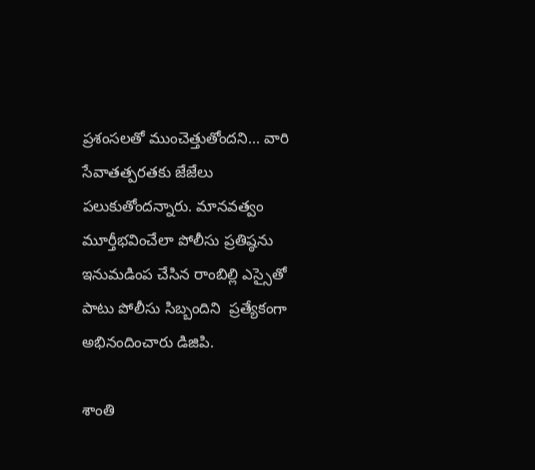ప్రశంసలతో ముంచెత్తుతోందని... వారి సేవాతత్పరతకు జేజేలు పలుకుతోందన్నారు. మానవత్వం మూర్తీభవించేలా పోలీసు ప్రతిష్ఠను ఇనుమడింప చేసిన రాంబిల్లి ఎస్సైతో పాటు పోలీసు సిబ్బందిని  ప్రత్యేకంగా అభినందించారు డిజిపి.

శాంతి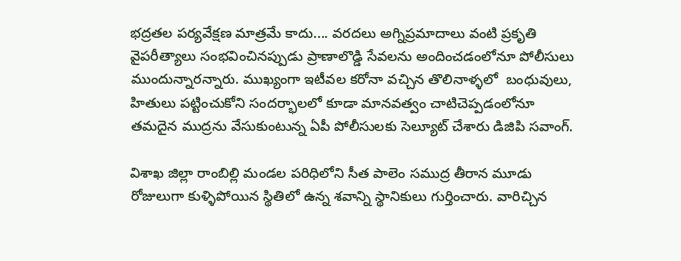భద్రతల పర్యవేక్షణ మాత్రమే కాదు.... వరదలు అగ్నిప్రమాదాలు వంటి ప్రకృతి వైపరీత్యాలు సంభవించినప్పుడు ప్రాణాలొడ్డి సేవలను అందించడంలోనూ పోలీసులు ముందున్నారన్నారు. ముఖ్యంగా ఇటీవల కరోనా వచ్చిన తొలినాళ్ళలో  బంధువులు,  హితులు పట్టించుకోని సందర్భాలలో కూడా మానవత్వం చాటిచెప్పడంలోనూ తమదైన ముద్రను వేసుకుంటున్న ఏపీ పోలీసులకు సెల్యూట్ చేశారు డిజిపి సవాంగ్.

విశాఖ జిల్లా రాంబిల్లి మండల పరిధిలోని సీత పాలెం సముద్ర తీరాన మూడు రోజులుగా కుళ్ళిపోయిన స్థితిలో ఉన్న శవాన్ని స్థానికులు గుర్తించారు. వారిచ్చిన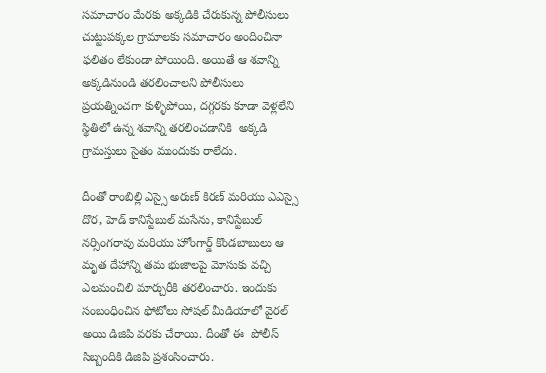సమాచారం మేరకు అక్కడికి చేరుకున్న పోలీసులు చుట్టుపక్కల గ్రామాలకు సమాచారం అందించినా ఫలితం లేకుండా పోయింది. అయితే ఆ శవాన్ని అక్కడినుండి తరలించాలని పోలీసులు ప్రయత్నించగా కుళ్ళిపోయి, దగ్గరకు కూడా వెళ్లలేని స్థితిలో ఉన్న శవాన్ని తరలించడానికి  అక్కడి గ్రామస్తులు సైతం ముందుకు రాలేదు.

దీంతో రాంబిల్లి ఎస్సై అరుణ్ కిరణ్ మరియు ఎఎస్సై దొర, హెడ్ కానిస్టేబుల్ మసేను, కానిస్టేబుల్ నర్సింగరావు మరియు హోంగార్డ్ కొండబాబులు ఆ మృత దేహాన్ని తమ భుజాలపై మోసుకు వచ్చి  ఎలమంచిలి మార్చురీకి తరలించారు. ఇందుకు సంబంధించిన ఫోటోలు సోషల్ మీడియాలో వైరల్ అయి డిజిపి వరకు చేరాయి. దీంతో ఈ  పోలీస్ సిబ్బందికి డిజిపి ప్రశంసించారు.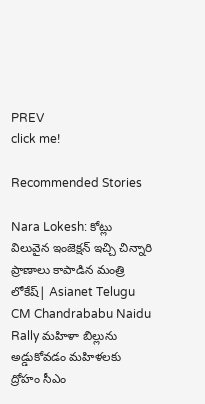PREV
click me!

Recommended Stories

Nara Lokesh: కోట్లు విలువైన ఇంజెక్షన్ ఇచ్చి చిన్నారి ప్రాణాలు కాపాడిన మంత్రి లోకేష్| Asianet Telugu
CM Chandrababu Naidu Rally మహిళా బిల్లును అడ్డుకోవడం మహిళలకు ద్రోహం సీఎం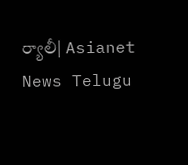ర్యాలీ| Asianet News Telugu